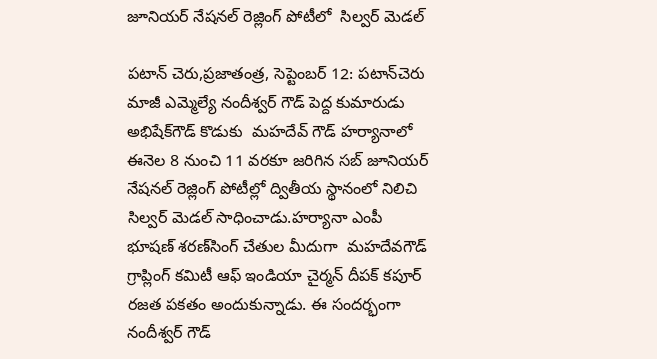జూనియర్‌ నేషనల్‌ రెజ్లింగ్‌ పోటీలో  సిల్వర్ మెడల్

పటాన్ చెరు,ప్రజాతంత్ర, సెప్టెంబర్ 12: పటాన్‌చెరు మాజీ ఎమ్మెల్యే నందీశ్వర్ గౌడ్ పెద్ద కుమారుడు అభిషేక్‌గౌడ్‌ కొడుకు  మహదేవ్‌ గౌడ్‌ హర్యానాలో ఈనెల 8 నుంచి 11 వరకూ జరిగిన సబ్‌ జూనియర్‌ నేషనల్‌ రెజ్లింగ్‌ పోటీల్లో ద్వితీయ స్థానంలో నిలిచి సిల్వర్ మెడల్ సాధించాడు.హర్యానా ఎంపీ భూషణ్‌ శరణ్‌సింగ్‌ చేతుల మీదుగా  మహదేవగౌడ్‌ గ్రాప్లింగ్ కమిటీ ఆఫ్ ఇండియా చైర్మన్ దీపక్ కపూర్ రజత పకతం అందుకున్నాడు. ఈ సందర్భంగా నందీశ్వర్ గౌడ్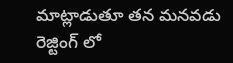మాట్లాడుతూ తన మనవడు రెజ్టింగ్ లో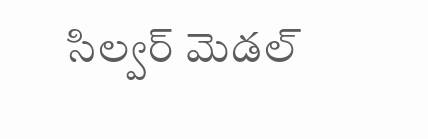సిల్వర్ మెడల్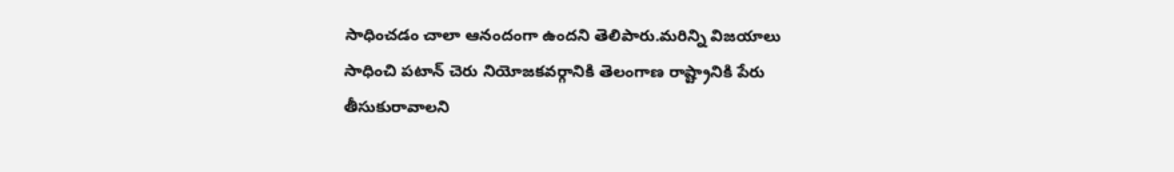సాధించడం చాలా ఆనందంగా ఉందని తెలిపారు.మరిన్ని విజయాలు సాధించి పటాన్ చెరు నియోజకవర్గానికి తెలంగాణ రాష్ట్రానికి పేరు తీసుకురావాలని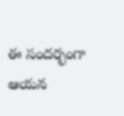ఈ సందర్భంగా ఆయన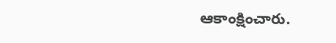ఆకాంక్షించారు.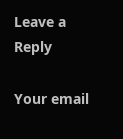Leave a Reply

Your email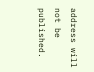address will not be published.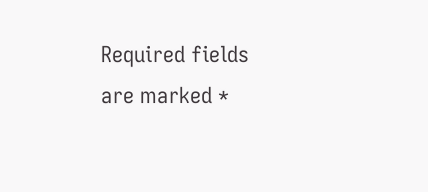Required fields are marked *